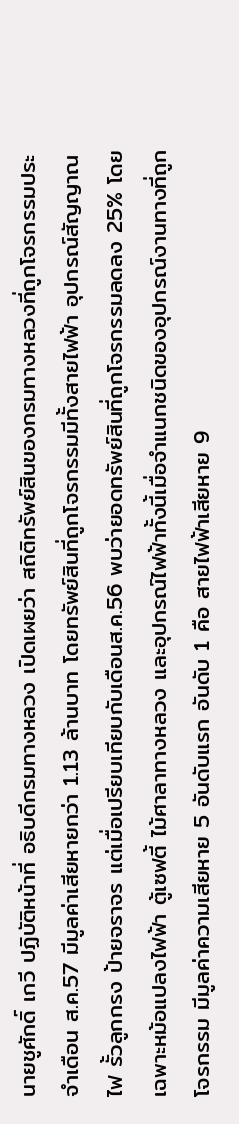นายชูศักดิ์ เกวี ปฏิบัติหน้าที่ อธิบดีกรมทางหลวง เปิดเผยว่า สถิติทรัพย์สินของกรมทางหลวงที่ถูกโจรกรรมประจำเดือน ส.ค.57 มีมูลค่าเสียหายกว่า 1.13 ล้านบาท โดยทรัพย์สินที่ถูกโจรกรรมมีทั้งสายไฟฟ้า อุปกรณ์สัญญาณไฟ รั้วลูกกรง ป้ายจราจร แต่เมื่อเปรียบเทียบกับเดือนส.ค.56 พบว่ายอดทรัพย์สินที่ถูกโจรกรรมลดลง 25% โดยเฉพาะหม้อแปลงไฟฟ้า ตู้เซฟตี้ ไม้ศาลาทางหลวง และอุปกรณ์ไฟฟ้าทั้งนี้เมื่อจำแนกชนิดของอุปกรณ์งานทางที่ถูกโจรกรรม มีมูลค่าความเสียหาย 5 อันดับแรก อันดับ 1 คือ สายไฟฟ้าเสียหาย 9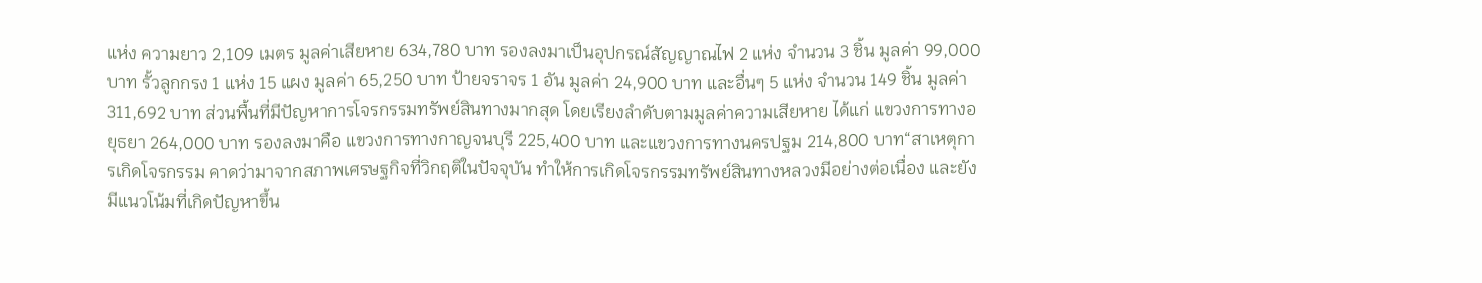แห่ง ความยาว 2,109 เมตร มูลค่าเสียหาย 634,780 บาท รองลงมาเป็นอุปกรณ์สัญญาณไฟ 2 แห่ง จำนวน 3 ชิ้น มูลค่า 99,000 บาท รั้วลูกกรง 1 แห่ง 15 แผง มูลค่า 65,250 บาท ป้ายจราจร 1 อัน มูลค่า 24,900 บาท และอื่นๆ 5 แห่ง จำนวน 149 ชิ้น มูลค่า 311,692 บาท ส่วนพื้นที่มีปัญหาการโจรกรรมทรัพย์สินทางมากสุด โดยเรียงลำดับตามมูลค่าความเสียหาย ได้แก่ แขวงการทางอยุธยา 264,000 บาท รองลงมาคือ แขวงการทางกาญจนบุรี 225,400 บาท และแขวงการทางนครปฐม 214,800 บาท“สาเหตุการเกิดโจรกรรม คาดว่ามาจากสภาพเศรษฐกิจที่วิกฤติในปัจจุบัน ทำให้การเกิดโจรกรรมทรัพย์สินทางหลวงมีอย่างต่อเนื่อง และยังมีแนวโน้มที่เกิดปัญหาขึ้น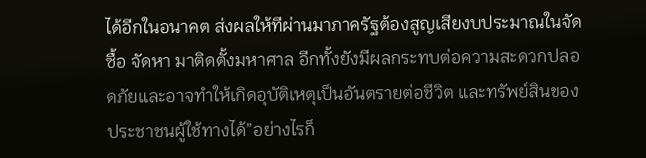ได้อีกในอนาคต ส่งผลให้ทีผ่านมาภาครัฐต้องสูญเสียงบประมาณในจัดซื้อ จัดหา มาติดตั้งมหาศาล อีกทั้งยังมีผลกระทบต่อความสะดวกปลอดภัยและอาจทำให้เกิดอุบัติเหตุเป็นอันตรายต่อชีวิต และทรัพย์สินของประชาชนผู้ใช้ทางได้”อย่างไรก็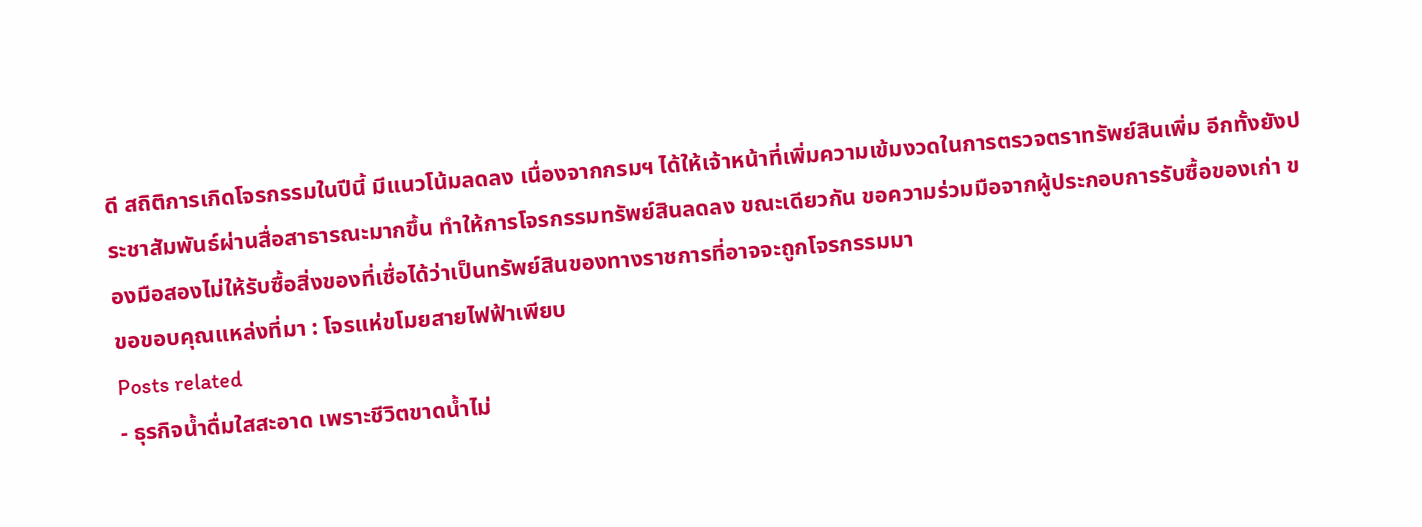ดี สถิติการเกิดโจรกรรมในปีนี้ มีแนวโน้มลดลง เนื่องจากกรมฯ ได้ให้เจ้าหน้าที่เพิ่มความเข้มงวดในการตรวจตราทรัพย์สินเพิ่ม อีกทั้งยังประชาสัมพันธ์ผ่านสื่อสาธารณะมากขึ้น ทำให้การโจรกรรมทรัพย์สินลดลง ขณะเดียวกัน ขอความร่วมมือจากผู้ประกอบการรับซื้อของเก่า ของมือสองไม่ให้รับซื้อสิ่งของที่เชื่อได้ว่าเป็นทรัพย์สินของทางราชการที่อาจจะถูกโจรกรรมมา
ขอขอบคุณแหล่งที่มา : โจรแห่ขโมยสายไฟฟ้าเพียบ
Posts related
- ธุรกิจน้ำดื่มใสสะอาด เพราะชีวิตขาดน้ำไม่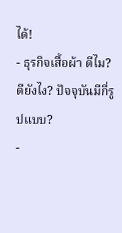ได้!
- ธุรกิจเสื้อผ้า ดีไม?ดียังไง? ปัจจุบันมีกี่รูปแบบ?
-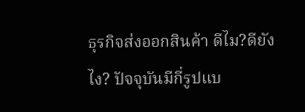ธุรกิจส่งออกสินค้า ดีไม?ดียังไง? ปัจจุบันมีกี่รูปแบ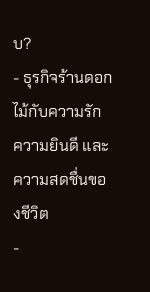บ?
- ธุรกิจร้านดอกไม้กับความรัก ความยินดี และ ความสดชื่นของชีวิต
-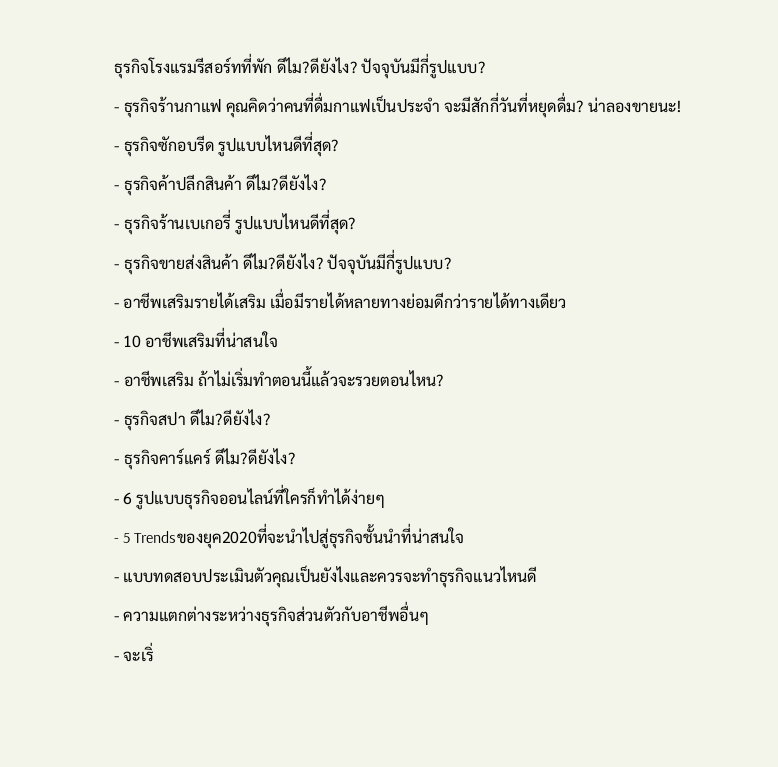ธุรกิจโรงแรมรีสอร์ทที่พัก ดีไม?ดียังไง? ปัจจุบันมีกี่รูปแบบ?
- ธุรกิจร้านกาแฟ คุณคิดว่าคนที่ดื่มกาแฟเป็นประจำ จะมีสักกี่วันที่หยุดดื่ม? น่าลองขายนะ!
- ธุรกิจซักอบรีด รูปแบบไหนดีที่สุด?
- ธุรกิจค้าปลีกสินค้า ดีไม?ดียังไง?
- ธุรกิจร้านเบเกอรี่ รูปแบบไหนดีที่สุด?
- ธุรกิจขายส่งสินค้า ดีไม?ดียังไง? ปัจจุบันมีกี่รูปแบบ?
- อาชีพเสริมรายได้เสริม เมื่อมีรายได้หลายทางย่อมดีกว่ารายได้ทางเดียว
- 10 อาชีพเสริมที่น่าสนใจ
- อาชีพเสริม ถ้าไม่เริ่มทำตอนนี้แล้วจะรวยตอนไหน?
- ธุรกิจสปา ดีไม?ดียังไง?
- ธุรกิจคาร์แคร์ ดีไม?ดียังไง?
- 6 รูปแบบธุรกิจออนไลน์ที่ใครก็ทำได้ง่ายๆ
- 5 Trendsของยุค2020ที่จะนำไปสู่ธุรกิจชั้นนำที่น่าสนใจ
- แบบทดสอบประเมินตัวคุณเป็นยังไงและควรจะทำธุรกิจแนวไหนดี
- ความแตกต่างระหว่างธุรกิจส่วนตัวกับอาชีพอื่นๆ
- จะเริ่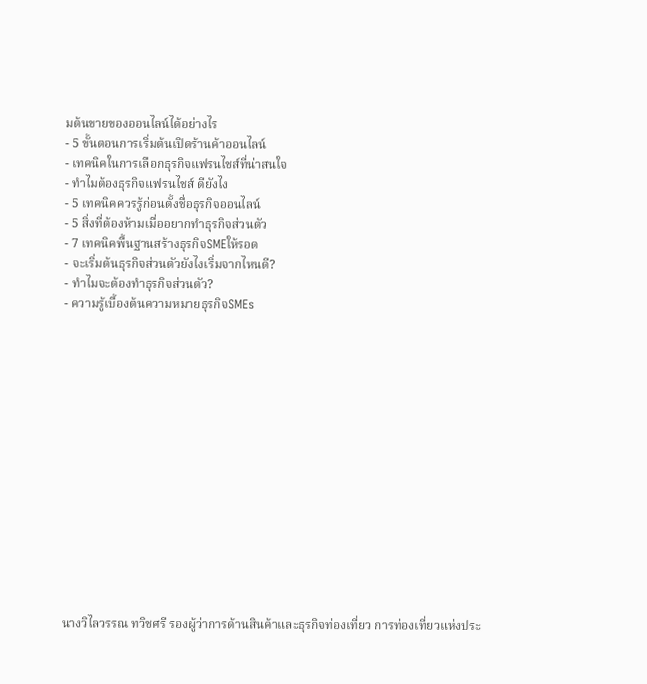มต้นขายของออนไลน์ได้อย่างไร
- 5 ขั้นตอนการเริ่มต้นเปิดร้านค้าออนไลน์
- เทคนิคในการเลือกธุรกิจแฟรนไชส์ที่น่าสนใจ
- ทำไมต้องธุรกิจแฟรนไชส์ ดียังไง
- 5 เทคนิคควรรู้ก่อนตั้งชื่อธุรกิจออนไลน์
- 5 สิ่งที่ต้องห้ามเมื่ออยากทำธุรกิจส่วนตัว
- 7 เทคนิคพื้นฐานสร้างธุรกิจSMEให้รอด
- จะเริ่มต้นธุรกิจส่วนตัวยังไงเริ่มจากไหนดี?
- ทำไมจะต้องทำธุรกิจส่วนตัว?
- ความรู้เบื้องต้นความหมายธุรกิจSMEs















นางวิไลวรรณ ทวิชศรี รองผู้ว่าการด้านสินค้าและธุรกิจท่องเที่ยว การท่องเที่ยวแห่งประ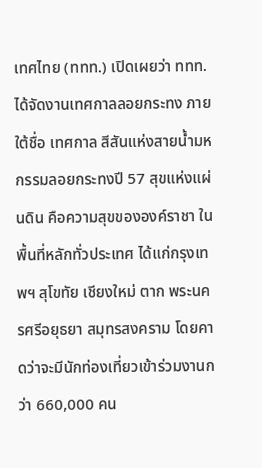เทศไทย (ททท.) เปิดเผยว่า ททท.ได้จัดงานเทศกาลลอยกระทง ภายใต้ชื่อ เทศกาล สีสันแห่งสายน้ำมหกรรมลอยกระทงปี 57 สุขแห่งแผ่นดิน คือความสุขขององค์ราชา ในพื้นที่หลักทั่วประเทศ ได้แก่กรุงเทพฯ สุโขทัย เชียงใหม่ ตาก พระนครศรีอยุธยา สมุทรสงคราม โดยคาดว่าจะมีนักท่องเที่ยวเข้าร่วมงานกว่า 660,000 คน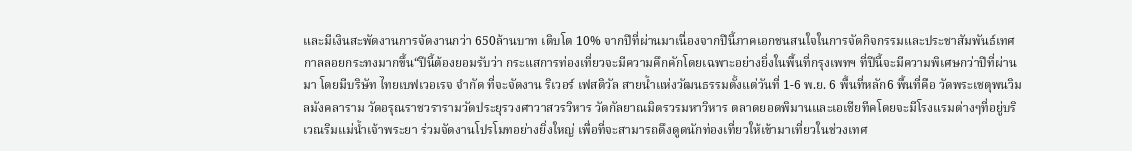และมีเงินสะพัดงานการจัดงานกว่า 650ล้านบาท เติบโต 10% จากปีที่ผ่านมาเนื่องจากปีนี้ภาคเอกชนสนใจในการจัดกิจกรรมและประชาสัมพันธ์เทศกาลลอยกระทงมากขึ้น“ปีนี้ต้องยอมรับว่า กระแสการท่องเที่ยวจะมีความคึกคักโดยเฉพาะอย่างยิ่งในพื้นที่กรุงเพทฯ ที่ปีนี้จะมีความพิเศษกว่าปีที่ผ่านมา โดยมีบริษัท ไทยเบฟเวอเรจ จำกัด ที่จะจัดงาน ริเวอร์ เฟสติวัล สายน้ำแห่งวัฒนธรรมตั้งแต่วันที่ 1-6 พ.ย. 6 พื้นที่หลัก6 พื้นที่คือ วัดพระเชตุพนวิมลมังคลาราม วัดอรุณราชวรารามวัดประยุรวงศาวาสวรวิหาร วัดกัลยาณมิตรวรมหาวิหาร ตลาดยอดพิมานและเอเชียทีคโดยจะมีโรงแรมต่างๆที่อยู่บริเวณริมแม่น้ำเจ้าพระยา ร่วมจัดงานโปรโมทอย่างยิ่งใหญ่ เพื่อที่จะสามารถดึงดูดนักท่องเที่ยวให้เข้ามาเที่ยวในช่วงเทศ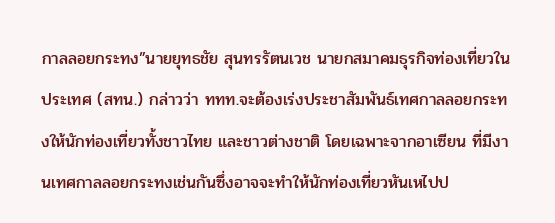กาลลอยกระทง”นายยุทธชัย สุนทรรัตนเวช นายกสมาคมธุรกิจท่องเที่ยวในประเทศ (สทน.) กล่าวว่า ททท.จะต้องเร่งประชาสัมพันธ์เทศกาลลอยกระทงให้นักท่องเที่ยวทั้งชาวไทย และชาวต่างชาติ โดยเฉพาะจากอาเซียน ที่มีงานเทศกาลลอยกระทงเช่นกันซึ่งอาจจะทำให้นักท่องเที่ยวหันเหไปป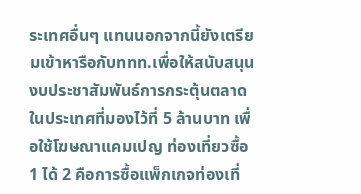ระเทศอื่นๆ แทนนอกจากนี้ยังเตรียมเข้าหารือกับททท.เพื่อให้สนับสนุนงบประชาสัมพันธ์การกระตุ้นตลาดในประเทศที่มองไว้ที่ 5 ล้านบาท เพื่อใช้โฆษณาแคมเปญ ท่องเที่ยวซื้อ 1 ได้ 2 คือการซื้อแพ็กเกจท่องเที่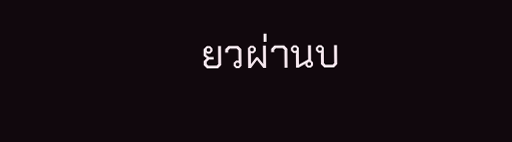ยวผ่านบ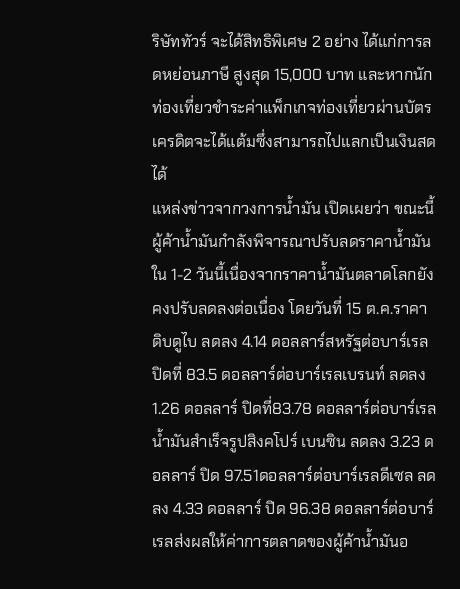ริษัททัวร์ จะได้สิทธิพิเศษ 2 อย่าง ได้แก่การลดหย่อนภาษี สูงสุด 15,000 บาท และหากนักท่องเที่ยวชำระค่าแพ็กเกจท่องเที่ยวผ่านบัตรเครดิตจะได้แต้มซึ่งสามารถไปแลกเป็นเงินสดได้
แหล่งข่าวจากวงการน้ำมัน เปิดเผยว่า ขณะนี้ผู้ค้าน้ำมันกำลังพิจารณาปรับลดราคาน้ำมันใน 1-2 วันนี้เนื่องจากราคาน้ำมันตลาดโลกยังคงปรับลดลงต่อเนื่อง โดยวันที่ 15 ต.ค.ราคาดิบดูไบ ลดลง 4.14 ดอลลาร์สหรัฐต่อบาร์เรล ปิดที่ 83.5 ดอลลาร์ต่อบาร์เรลเบรนท์ ลดลง 1.26 ดอลลาร์ ปิดที่83.78 ดอลลาร์ต่อบาร์เรลน้ำมันสำเร็จรูปสิงคโปร์ เบนซิน ลดลง 3.23 ดอลลาร์ ปิด 97.51ดอลลาร์ต่อบาร์เรลดีเซล ลดลง 4.33 ดอลลาร์ ปิด 96.38 ดอลลาร์ต่อบาร์เรลส่งผลให้ค่าการตลาดของผู้ค้าน้ำมันอ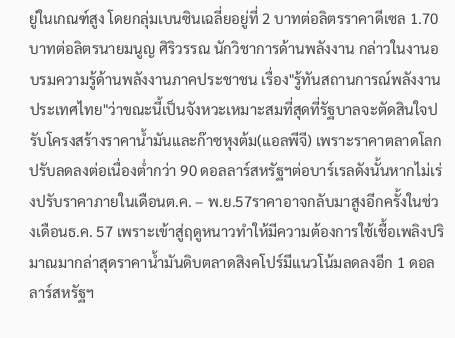ยู่ในเกณฑ์สูง โดยกลุ่มเบนซินเฉลี่ยอยู่ที่ 2 บาทต่อลิตรราคาดีเซล 1.70 บาทต่อลิตรนายมนูญ ศิริวรรณ นักวิชาการด้านพลังงาน กล่าวในงานอบรมความรู้ด้านพลังงานภาคประชาชน เรื่อง"รู้ทันสถานการณ์พลังงานประเทศไทย"ว่าขณะนี้เป็นจังหวะเหมาะสมที่สุดที่รัฐบาลจะตัดสินใจปรับโครงสร้างราคาน้ำมันและก๊าซหุงต้ม(แอลพีจี) เพราะราคาตลาดโลกปรับลดลงต่อเนื่องต่ำกว่า 90 ดอลลาร์สหรัฐฯต่อบาร์เรลดังนั้นหากไม่เร่งปรับราคาภายในเดือนต.ค. – พ.ย.57ราคาอาจกลับมาสูงอีกครั้งในช่วงเดือนธ.ค. 57 เพราะเข้าสู่ฤดูหนาวทำให้มีความต้องการใช้เชื้อเพลิงปริมาณมากล่าสุดราคาน้ำมันดิบตลาดสิงคโปร์มีแนวโน้มลดลงอีก 1 ดอลลาร์สหรัฐฯ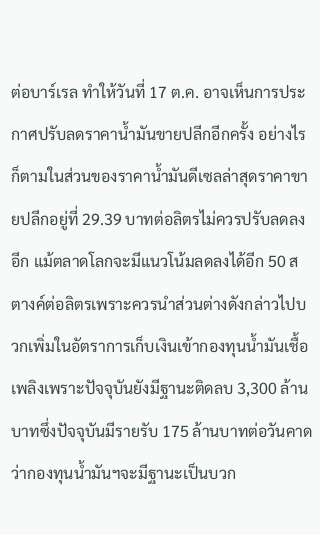ต่อบาร์เรล ทำให้วันที่ 17 ต.ค. อาจเห็นการประกาศปรับลดราคาน้ำมันขายปลีกอีกครั้ง อย่างไรก็ตามในส่วนของราคาน้ำมันดีเซลล่าสุดราคาขายปลีกอยู่ที่ 29.39 บาทต่อลิตรไม่ควรปรับลดลงอีก แม้ตลาดโลกจะมีแนวโน้มลดลงได้อีก 50 สตางค์ต่อลิตรเพราะควรนำส่วนต่างดังกล่าวไปบวกเพิ่มในอัตราการเก็บเงินเข้ากองทุนน้ำมันเชื้อเพลิงเพราะปัจจุบันยังมีฐานะติดลบ 3,300 ล้านบาทซึ่งปัจจุบันมีรายรับ 175 ล้านบาทต่อวันคาดว่ากองทุนน้ำมันฯจะมีฐานะเป็นบวก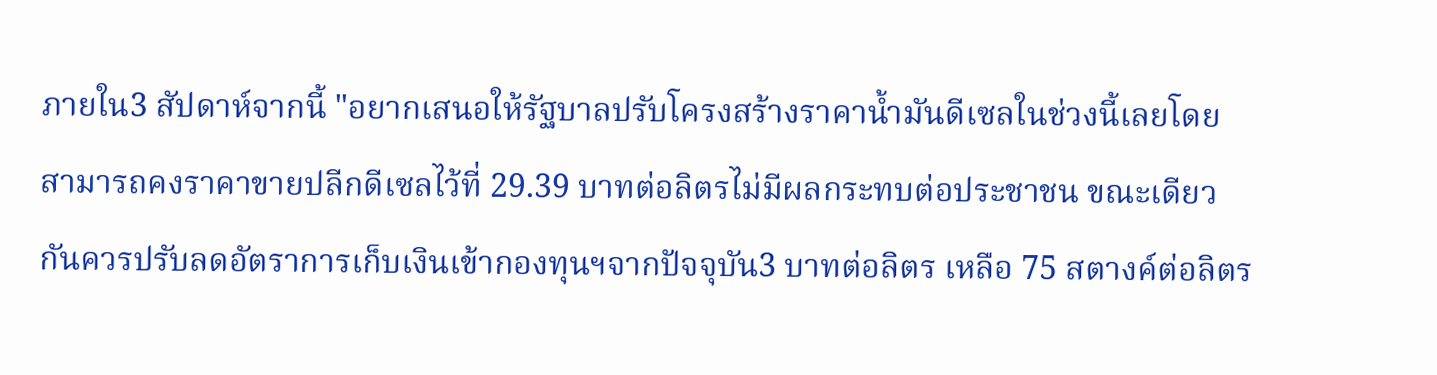ภายใน3 สัปดาห์จากนี้ "อยากเสนอให้รัฐบาลปรับโครงสร้างราคาน้ำมันดีเซลในช่วงนี้เลยโดยสามารถคงราคาขายปลีกดีเซลไว้ที่ 29.39 บาทต่อลิตรไม่มีผลกระทบต่อประชาชน ขณะเดียวกันควรปรับลดอัตราการเก็บเงินเข้ากองทุนฯจากปัจจุบัน3 บาทต่อลิตร เหลือ 75 สตางค์ต่อลิตร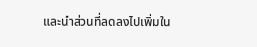และนำส่วนที่ลดลงไปเพิ่มใน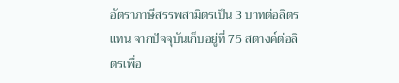อัตราภาษีสรรพสามิตรเป็น 3 บาทต่อลิตรแทน จากปัจจุบันเก็บอยู่ที่ 75 สตางค์ต่อลิตรเพื่อ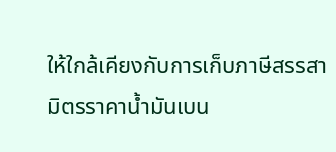ให้ใกล้เคียงกับการเก็บภาษีสรรสามิตรราคาน้ำมันเบน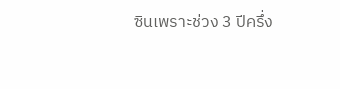ซินเพราะช่วง 3 ปีครึ่ง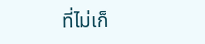ที่ไม่เก็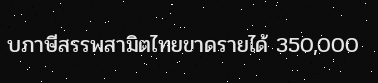บภาษีสรรพสามิตไทยขาดรายได้ 350,000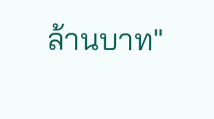ล้านบาท"